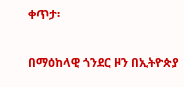ቀጥታ፡

በማዕከላዊ ጎንደር ዞን በኢትዮጵያ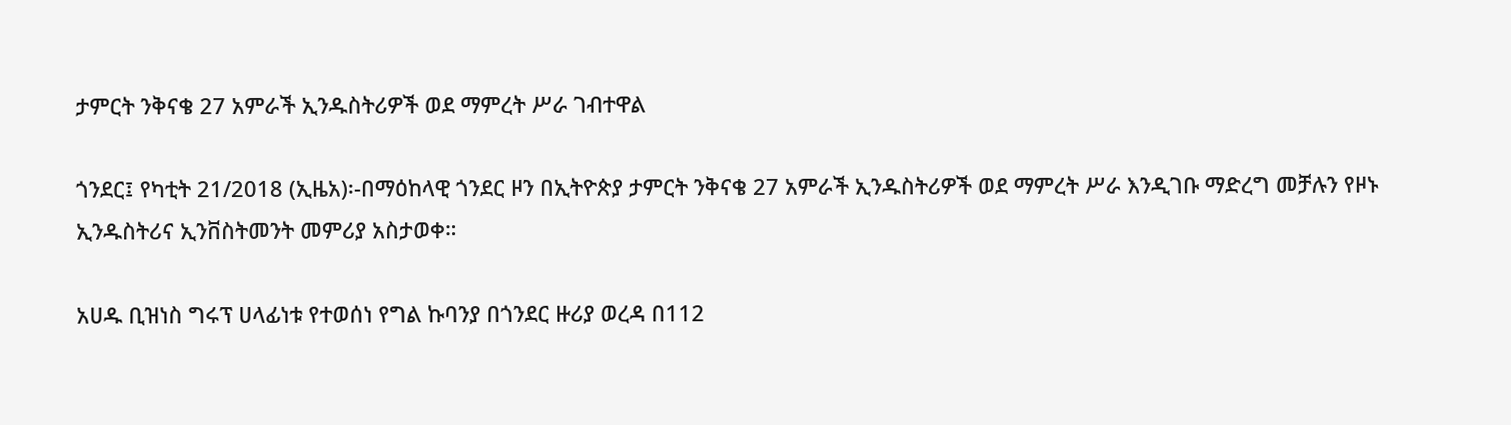ታምርት ንቅናቄ 27 አምራች ኢንዱስትሪዎች ወደ ማምረት ሥራ ገብተዋል

ጎንደር፤ የካቲት 21/2018 (ኢዜአ)፡-በማዕከላዊ ጎንደር ዞን በኢትዮጵያ ታምርት ንቅናቄ 27 አምራች ኢንዱስትሪዎች ወደ ማምረት ሥራ እንዲገቡ ማድረግ መቻሉን የዞኑ ኢንዱስትሪና ኢንቨስትመንት መምሪያ አስታወቀ።

አሀዱ ቢዝነስ ግሩፕ ሀላፊነቱ የተወሰነ የግል ኩባንያ በጎንደር ዙሪያ ወረዳ በ112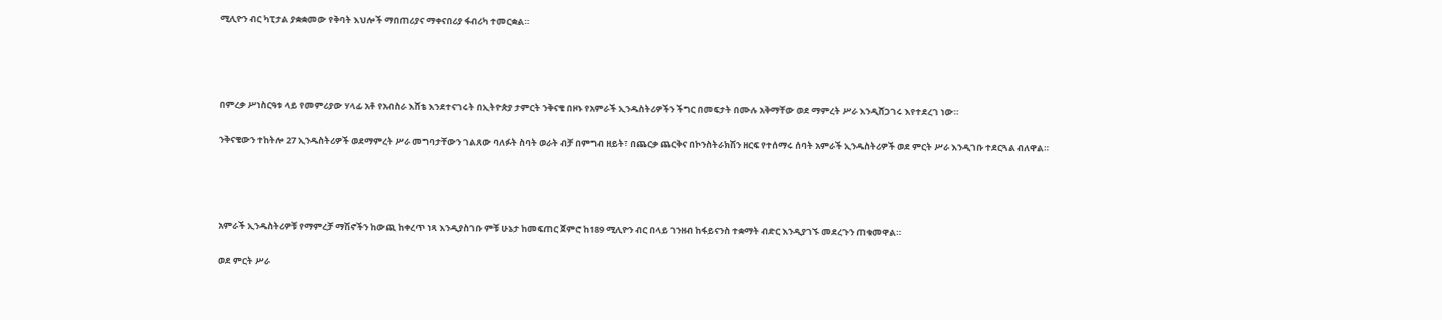ሚሊዮን ብር ካፒታል ያቋቋመው የቅባት እህሎች ማበጠሪያና ማቀናበሪያ ፋብሪካ ተመርቋል።




በምረቃ ሥነስርዓቱ ላይ የመምሪያው ሃላፊ አቶ የአብስራ እሸቴ እንደተናገሩት በኢትዮጵያ ታምርት ንቅናቄ በዞኑ የአምራች ኢንዱስትሪዎችን ችግር በመፍታት በሙሉ አቅማቸው ወደ ማምረት ሥራ እንዲሸጋገሩ እየተደረገ ነው።

ንቅናቄውን ተከትሎ 27 ኢንዱስትሪዎች ወደማምረት ሥራ መግባታቸውን ገልጸው ባለፉት ስባት ወራት ብቻ በምግብ ዘይት፣ በጨርቃ ጨርቅና በኮንስትራክሽን ዘርፍ የተሰማሩ ሰባት አምራች ኢንዱስትሪዎች ወደ ምርት ሥራ እንዲገቡ ተደርጓል ብለዋል።




አምራች ኢንዱስትሪዎቹ የማምረቻ ማሽኖችን ከውጪ ከቀረጥ ነጻ እንዲያስገቡ ምቹ ሁኔታ ከመፍጠር ጀምሮ ከ189 ሚሊዮን ብር በላይ ገንዘብ ከፋይናንስ ተቋማት ብድር እንዲያገኙ መደረጉን ጠቁመዋል።

ወደ ምርት ሥራ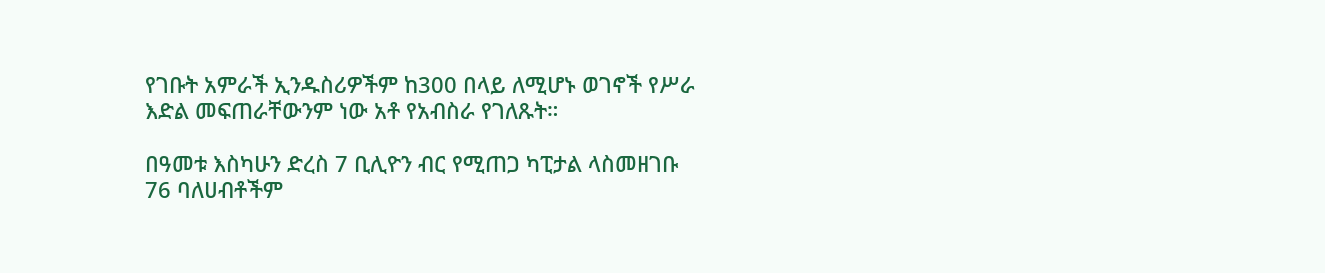የገቡት አምራች ኢንዱስሪዎችም ከ300 በላይ ለሚሆኑ ወገኖች የሥራ እድል መፍጠራቸውንም ነው አቶ የአብስራ የገለጹት።

በዓመቱ እስካሁን ድረስ 7 ቢሊዮን ብር የሚጠጋ ካፒታል ላስመዘገቡ 76 ባለሀብቶችም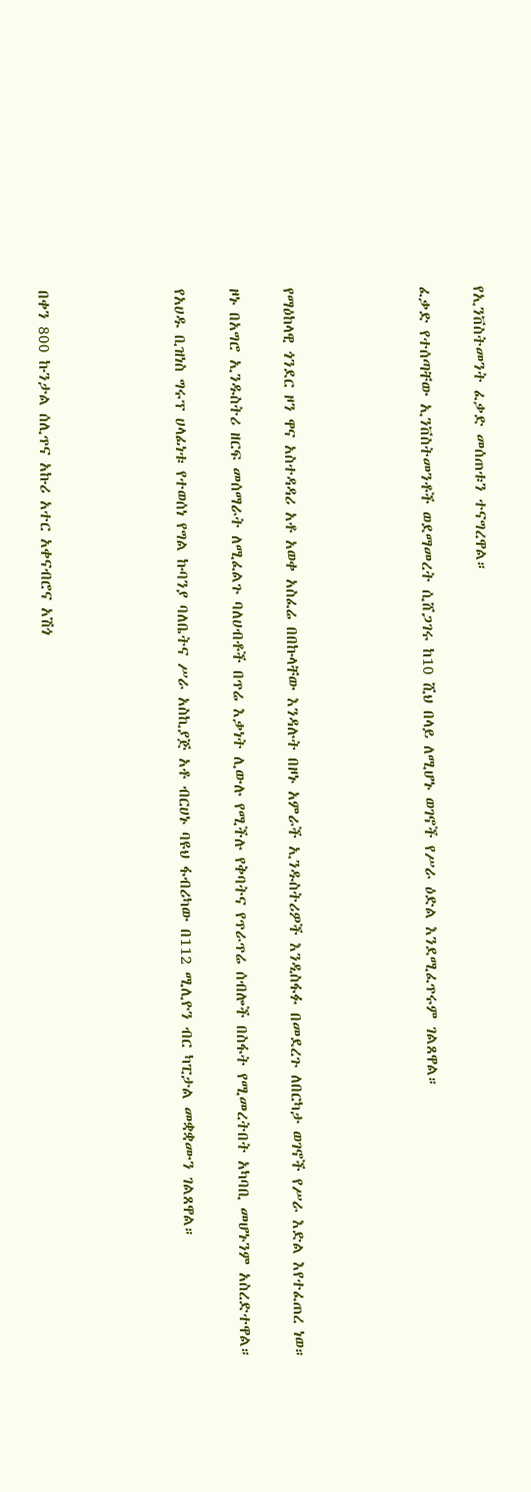የኢንቨስትመንት ፈቃድ መሰጠቱን ተናግረዋል።

ፈቃድ የተሰጣቸው ኢንቨስትመንቶች ወደማመረት ሲሸጋገሩ ከ10 ሺህ በላይ ለሚሆኑ ወገኖች የሥራ ዕድል እንደሚፈጥሩም ገልጸዋል።




የማዕከላዊ ጎንደር ዞን ዋና አስተዳዳሪ አቶ አወቀ አስፈሬ በበኩላቸው እንዳሉት በዞኑ አምራች ኢንዱስትሪዎች እንዲስፋፉ በመደረጉ ለበርካታ ወገኖች የሥራ እድል እየተፈጠረ ነወ።

ዞኑ በአግሮ ኢንዱስትሪ ዘርፍ መሰማራት ለሚፈልጉ ባለሀብቶች በጥሬ እቃነት ሊውሉ የሚችሉ የቅባትና የጥራጥሬ ሰብሎች በስፋት የሚመረትበት አካባቢ መሆኑንም አስረድተዋል።

የአሀዱ ቢዝነስ ግሩፕ ሀላፊነቱ የተወሰነ የግል ኩባንያ ባለቤትና ሥራ አስኪያጅ አቶ ብርሀኑ ባዩህ ፋብሪካው በ112 ሚሊዮን ብር ካፒታል መቋቋሙን ገልጸዋል።




በቀን 800 ኩንታል ሰሊጥና አኩሪ አተር አቀናብሮና አሽጎ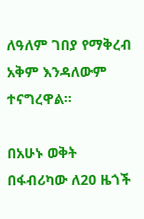ለዓለም ገበያ የማቅረብ አቅም እንዳለውም ተናግረዋል።

በአሁኑ ወቅት በፋብሪካው ለ20 ዜጎች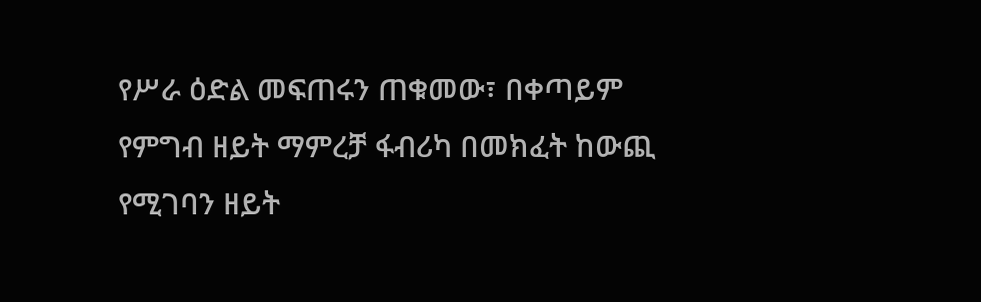የሥራ ዕድል መፍጠሩን ጠቁመው፣ በቀጣይም የምግብ ዘይት ማምረቻ ፋብሪካ በመክፈት ከውጪ የሚገባን ዘይት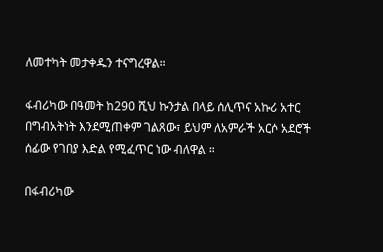ለመተካት መታቀዱን ተናግረዋል።

ፋብሪካው በዓመት ከ290 ሺህ ኩንታል በላይ ሰሊጥና አኩሪ አተር በግብአትነት እንደሚጠቀም ገልጸው፣ ይህም ለአምራች አርሶ አደሮች ሰፊው የገበያ እድል የሚፈጥር ነው ብለዋል ።

በፋብሪካው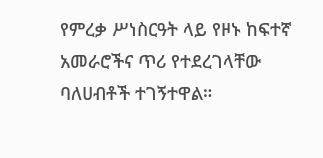የምረቃ ሥነስርዓት ላይ የዞኑ ከፍተኛ አመራሮችና ጥሪ የተደረገላቸው ባለሀብቶች ተገኝተዋል።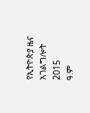የኢትዮጵያ ዜና አገልግሎት
2015
ዓ.ም